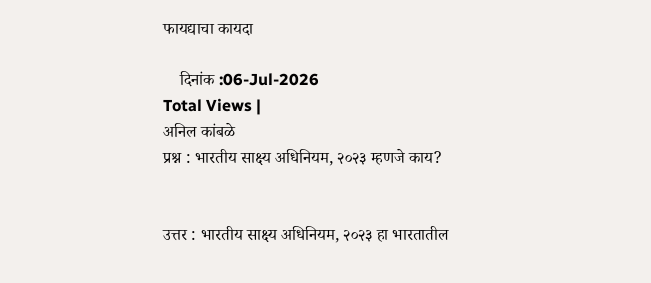फायद्याचा कायदा

    दिनांक :06-Jul-2026
Total Views |
अनिल कांबळे
प्रश्न : भारतीय साक्ष्य अधिनियम, २०२३ म्हणजे काय?


उत्तर : भारतीय साक्ष्य अधिनियम, २०२३ हा भारतातील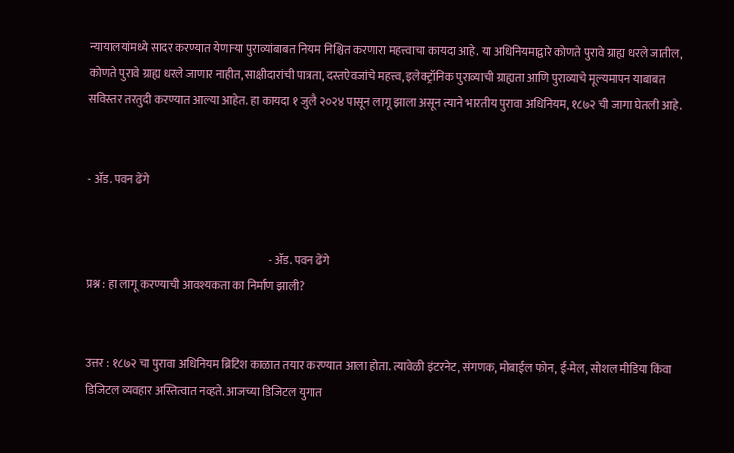न्यायालयांमध्ये सादर करण्यात येणाऱ्या पुराव्यांबाबत नियम निश्चित करणारा महत्त्वाचा कायदा आहे. या अधिनियमाद्वारे कोणते पुरावे ग्राह्य धरले जातील, कोणते पुरावे ग्राह्य धरले जाणार नाहीत, साक्षीदारांची पात्रता, दस्तऐवजांचे महत्त्व, इलेक्ट्रॉनिक पुराव्याची ग्राह्यता आणि पुराव्याचे मूल्यमापन याबाबत सविस्तर तरतुदी करण्यात आल्या आहेत. हा कायदा १ जुलै २०२४ पासून लागू झाला असून त्याने भारतीय पुरावा अधिनियम, १८७२ ची जागा घेतली आहे.


- ॲड. पवन ढेंगे


                                                                                - ॲड. पवन ढेंगे
प्रश्न : हा लागू करण्याची आवश्यकता का निर्माण झाली?


उत्तर : १८७२ चा पुरावा अधिनियम ब्रिटिश काळात तयार करण्यात आला होता. त्यावेळी इंटरनेट, संगणक, मोबाईल फोन, ई-मेल, सोशल मीडिया किंवा डिजिटल व्यवहार अस्तित्वात नव्हते. आजच्या डिजिटल युगात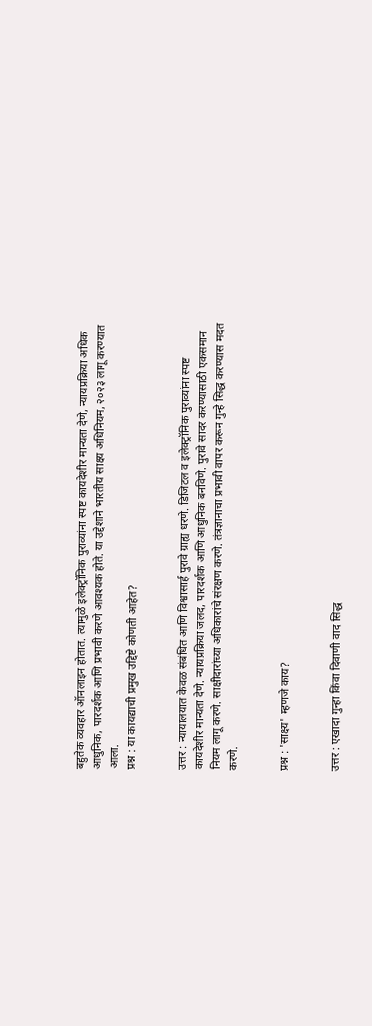बहुतेक व्यवहार ऑनलाइन होतात. त्यामुळे इलेक्ट्रॉनिक पुराव्यांना स्पष्ट कायदेशीर मान्यता देणे, न्यायप्रक्रिया अधिक आधुनिक, पारदर्शक आणि प्रभावी करणे आवश्यक होते. या उद्देशाने भारतीय साक्ष्य अधिनियम, २०२३ लागू करण्यात आला.
प्रश्न : या कायद्याची प्रमुख उद्दिष्टे कोणती आहेत?


उत्तर : न्यायालयात केवळ संबंधित आणि विश्वासार्ह पुरावे ग्राह्य धरणे. डिजिटल व इलेक्ट्रॉनिक पुराव्यांना स्पष्ट कायदेशीर मान्यता देणे. न्यायप्रक्रिया जलद, पारदर्शक आणि आधुनिक बनविणे. पुरावे सादर करण्यासाठी एकसमान नियम लागू करणे. साक्षीदारांच्या अधिकारांचे संरक्षण करणे. तंत्रज्ञानाचा प्रभावी वापर करून गुन्हे सिद्ध करण्यास मदत करणे.


प्रश्न : 'साक्ष्य' म्हणजे काय?


उत्तर : एखादा गुन्हा किंवा दिवाणी वाद सिद्ध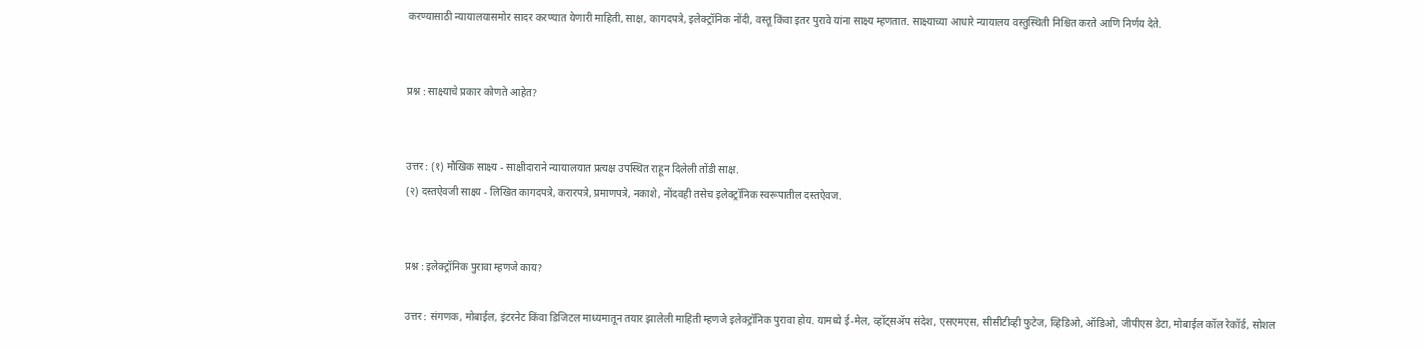करण्यासाठी न्यायालयासमोर सादर करण्यात येणारी माहिती, साक्ष, कागदपत्रे, इलेक्ट्रॉनिक नोंदी, वस्तू किंवा इतर पुरावे यांना साक्ष्य म्हणतात. साक्ष्याच्या आधारे न्यायालय वस्तुस्थिती निश्चित करते आणि निर्णय देते.


प्रश्न : साक्ष्याचे प्रकार कोणते आहेत?


उत्तर : (१) मौखिक साक्ष्य - साक्षीदाराने न्यायालयात प्रत्यक्ष उपस्थित राहून दिलेली तोंडी साक्ष.
(२) दस्तऐवजी साक्ष्य - लिखित कागदपत्रे, करारपत्रे, प्रमाणपत्रे, नकाशे, नोंदवही तसेच इलेक्ट्रॉनिक स्वरूपातील दस्तऐवज.


प्रश्न : इलेक्ट्रॉनिक पुरावा म्हणजे काय?

उत्तर : संगणक, मोबाईल, इंटरनेट किंवा डिजिटल माध्यमातून तयार झालेली माहिती म्हणजे इलेक्ट्रॉनिक पुरावा होय. यामध्ये ई-मेल, व्हॉट्सॲप संदेश, एसएमएस, सीसीटीव्ही फुटेज, व्हिडिओ, ऑडिओ, जीपीएस डेटा, मोबाईल कॉल रेकॉर्ड, सोशल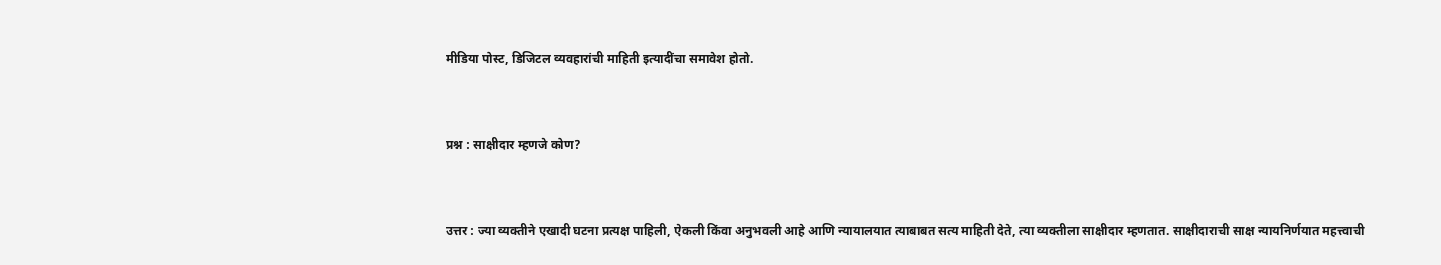मीडिया पोस्ट, डिजिटल व्यवहारांची माहिती इत्यादींचा समावेश होतो.


प्रश्न : साक्षीदार म्हणजे कोण?


उत्तर : ज्या व्यक्तीने एखादी घटना प्रत्यक्ष पाहिली, ऐकली किंवा अनुभवली आहे आणि न्यायालयात त्याबाबत सत्य माहिती देते, त्या व्यक्तीला साक्षीदार म्हणतात. साक्षीदाराची साक्ष न्यायनिर्णयात महत्त्वाची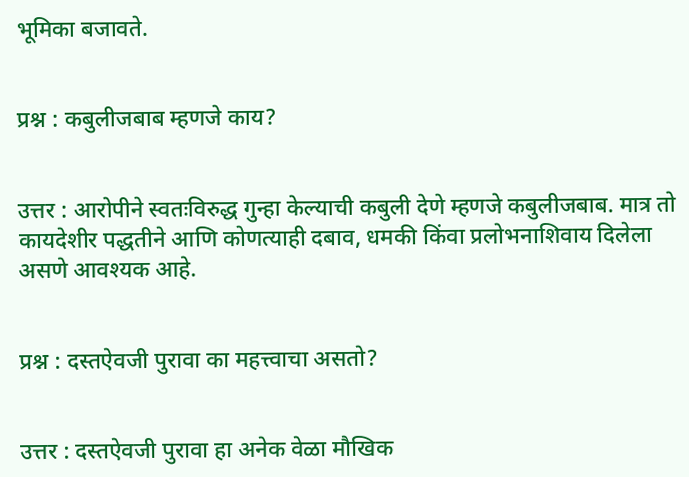भूमिका बजावते.


प्रश्न : कबुलीजबाब म्हणजे काय?


उत्तर : आरोपीने स्वतःविरुद्ध गुन्हा केल्याची कबुली देणे म्हणजे कबुलीजबाब. मात्र तो कायदेशीर पद्धतीने आणि कोणत्याही दबाव, धमकी किंवा प्रलोभनाशिवाय दिलेला असणे आवश्यक आहे.


प्रश्न : दस्तऐवजी पुरावा का महत्त्वाचा असतो?


उत्तर : दस्तऐवजी पुरावा हा अनेक वेळा मौखिक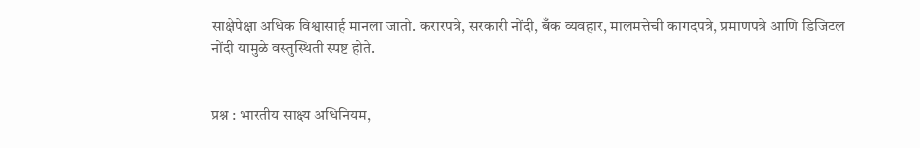साक्षेपेक्षा अधिक विश्वासार्ह मानला जातो. करारपत्रे, सरकारी नोंदी, बँक व्यवहार, मालमत्तेची कागदपत्रे, प्रमाणपत्रे आणि डिजिटल नोंदी यामुळे वस्तुस्थिती स्पष्ट होते.


प्रश्न : भारतीय साक्ष्य अधिनियम,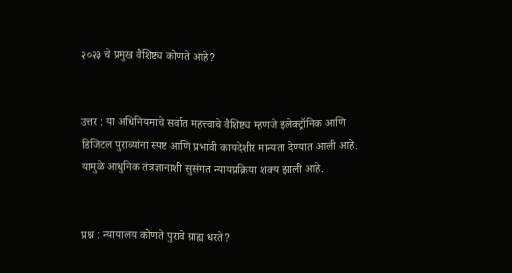२०२३ चे प्रमुख वैशिष्ट्य कोणते आहे?


उत्तर : या अधिनियमाचे सर्वात महत्त्वाचे वैशिष्ट्य म्हणजे इलेक्ट्रॉनिक आणि डिजिटल पुराव्यांना स्पष्ट आणि प्रभावी कायदेशीर मान्यता देण्यात आली आहे. यामुळे आधुनिक तंत्रज्ञानाशी सुसंगत न्यायप्रक्रिया शक्य झाली आहे.


प्रश्न : न्यायालय कोणते पुरावे ग्राह्य धरते?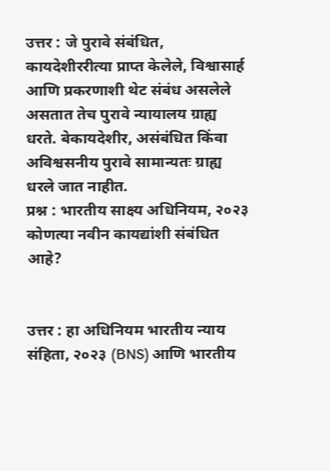उत्तर : जे पुरावे संबंधित, कायदेशीररीत्या प्राप्त केलेले, विश्वासार्ह आणि प्रकरणाशी थेट संबंध असलेले असतात तेच पुरावे न्यायालय ग्राह्य धरते. बेकायदेशीर, असंबंधित किंवा अविश्वसनीय पुरावे सामान्यतः ग्राह्य धरले जात नाहीत.
प्रश्न : भारतीय साक्ष्य अधिनियम, २०२३ कोणत्या नवीन कायद्यांशी संबंधित आहे?


उत्तर : हा अधिनियम भारतीय न्याय संहिता, २०२३ (BNS) आणि भारतीय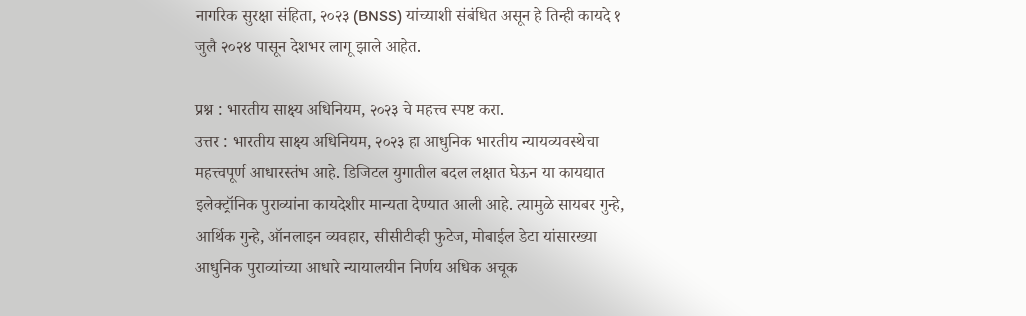नागरिक सुरक्षा संहिता, २०२३ (BNSS) यांच्याशी संबंधित असून हे तिन्ही कायदे १ जुलै २०२४ पासून देशभर लागू झाले आहेत.

प्रश्न : भारतीय साक्ष्य अधिनियम, २०२३ चे महत्त्व स्पष्ट करा.
उत्तर : भारतीय साक्ष्य अधिनियम, २०२३ हा आधुनिक भारतीय न्यायव्यवस्थेचा महत्त्वपूर्ण आधारस्तंभ आहे. डिजिटल युगातील बदल लक्षात घेऊन या कायद्यात इलेक्ट्रॉनिक पुराव्यांना कायदेशीर मान्यता देण्यात आली आहे. त्यामुळे सायबर गुन्हे, आर्थिक गुन्हे, ऑनलाइन व्यवहार, सीसीटीव्ही फुटेज, मोबाईल डेटा यांसारख्या आधुनिक पुराव्यांच्या आधारे न्यायालयीन निर्णय अधिक अचूक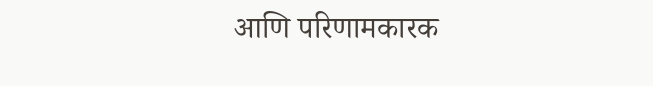आणि परिणामकारक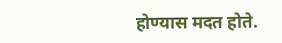होण्यास मदत होते.